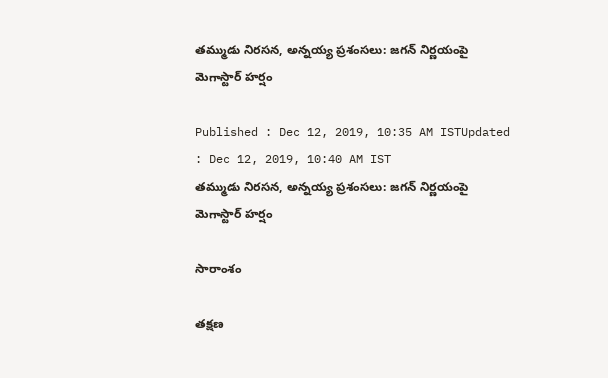తమ్ముడు నిరసన, అన్నయ్య ప్రశంసలు: జగన్ నిర్ణయంపై మెగాస్టార్ హర్షం

Published : Dec 12, 2019, 10:35 AM ISTUpdated : Dec 12, 2019, 10:40 AM IST
తమ్ముడు నిరసన, అన్నయ్య ప్రశంసలు: జగన్ నిర్ణయంపై  మెగాస్టార్ హర్షం

సారాంశం

తక్షణ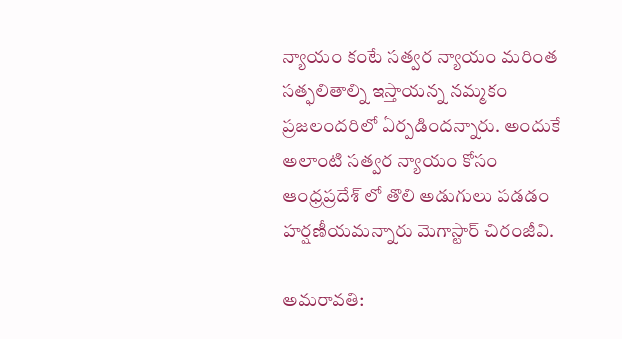న్యాయం కంటే సత్వర న్యాయం మరింత సత్ఫలితాల్ని ఇస్తాయన్న నమ్మకం ప్రజలందరిలో ఏర్పడిందన్నారు. అందుకే అలాంటి సత్వర న్యాయం కోసం ఆంధ్రప్రదేశ్ లో తొలి అడుగులు పడడం హర్షణీయమన్నారు మెగాస్టార్ చిరంజీవి.

అమరావతి: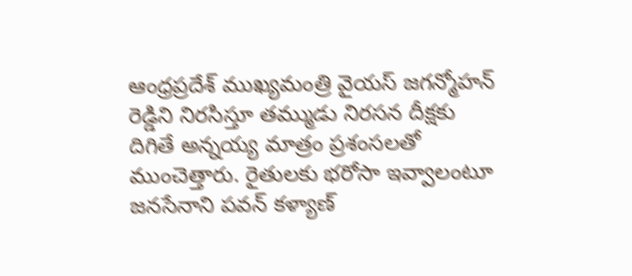ఆంధ్రప్రదేశ్ ముఖ్యమంత్రి వైయస్ జగన్మోహన్ రెడ్డిని నిరసిస్తూ తమ్ముడు నిరసన దీక్షకు దిగితే అన్నయ్య మాత్రం ప్రశంసలతో ముంచెత్తారు. రైతులకు భరోసా ఇవ్వాలంటూ జనసేనాని పవన్ కళ్యాణ్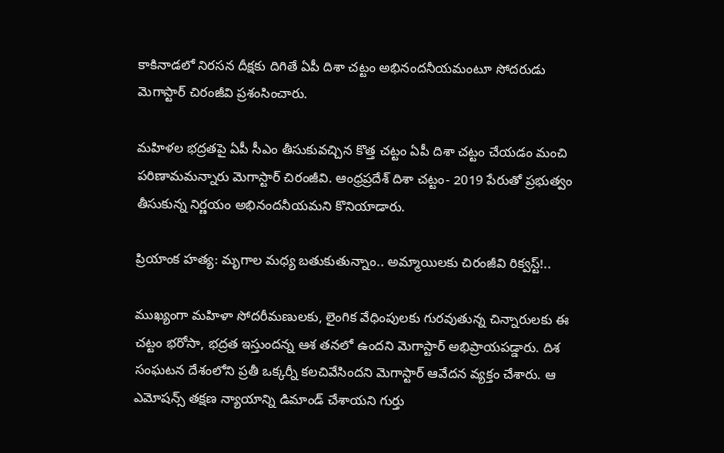కాకినాడలో నిరసన దీక్షకు దిగితే ఏపీ దిశా చట్టం అభినందనీయమంటూ సోదరుడు మెగాస్టార్ చిరంజీవి ప్రశంసించారు.

మహిళల భద్రతపై ఏపీ సీఎం తీసుకువచ్చిన కొత్త చట్టం ఏపీ దిశా చట్టం చేయడం మంచి పరిణామమన్నారు మెగాస్టార్ చిరంజీవి. ఆంధ్రప్రదేశ్ దిశా చట్టం- 2019 పేరుతో ప్రభుత్వం తీసుకున్న నిర్ణయం అభినందనీయమని కొనియాడారు.

ప్రియాంక హత్య: మృగాల మధ్య బతుకుతున్నాం.. అమ్మాయిలకు చిరంజీవి రిక్వస్ట్!..

ముఖ్యంగా మహిళా సోదరీమణులకు, లైంగిక వేధింపులకు గురవుతున్న చిన్నారులకు ఈ చట్టం భరోసా, భద్రత ఇస్తుందన్న ఆశ తనలో ఉందని మెగాస్టార్ అభిప్రాయపడ్డారు. దిశ సంఘటన దేశంలోని ప్రతీ ఒక్కర్నీ కలచివేసిందని మెగాస్టార్ ఆవేదన వ్యక్తం చేశారు. ఆ ఎమోషన్స్ తక్షణ న్యాయాన్ని డిమాండ్ చేశాయని గుర్తు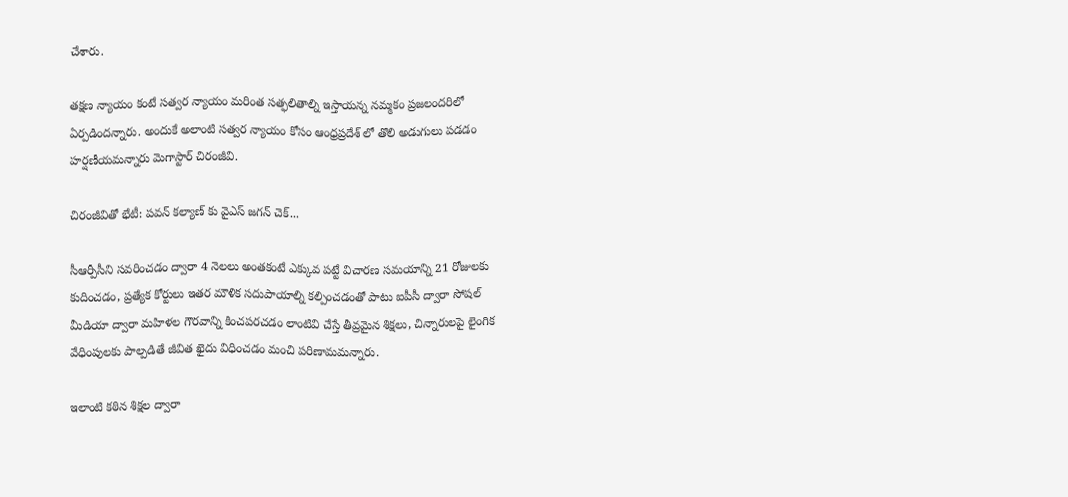చేశారు.

తక్షణ న్యాయం కంటే సత్వర న్యాయం మరింత సత్ఫలితాల్ని ఇస్తాయన్న నమ్మకం ప్రజలందరిలో ఏర్పడిందన్నారు. అందుకే అలాంటి సత్వర న్యాయం కోసం ఆంధ్రప్రదేశ్ లో తొలి అడుగులు పడడం హర్షణీయమన్నారు మెగాస్టార్ చిరంజీవి.

చిరంజీవితో భేటీ: పవన్ కల్యాణ్ కు వైఎస్ జగన్ చెక్...

సీఆర్పీసీని సవరించడం ద్వారా 4 నెలలు అంతకంటే ఎక్కువ పట్టే విచారణ సమయాన్ని 21 రోజులకు కుదించడం, ప్రత్యేక కోర్టులు ఇతర మౌళిక సదుపాయాల్ని కల్పించడంతో పాటు ఐపీసీ ద్వారా సోషల్ మీడియా ద్వారా మహిళల గౌరవాన్ని కించపరచడం లాంటివి చేస్తే తీవ్రమైన శిక్షలు, చిన్నారులపై లైంగిక వేధింపులకు పాల్పడితే జీవిత ఖైదు విధించడం మంచి పరిణామమన్నారు.

ఇలాంటి కఠిన శిక్షల ద్వారా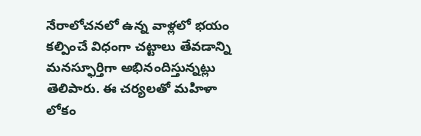నేరాలోచనలో ఉన్న వాళ్లలో భయం కల్పించే విధంగా చట్టాలు తేవడాన్ని మనస్ఫూర్తిగా అభినందిస్తున్నట్లు తెలిపారు. ఈ చర్యలతో మహిళా లోకం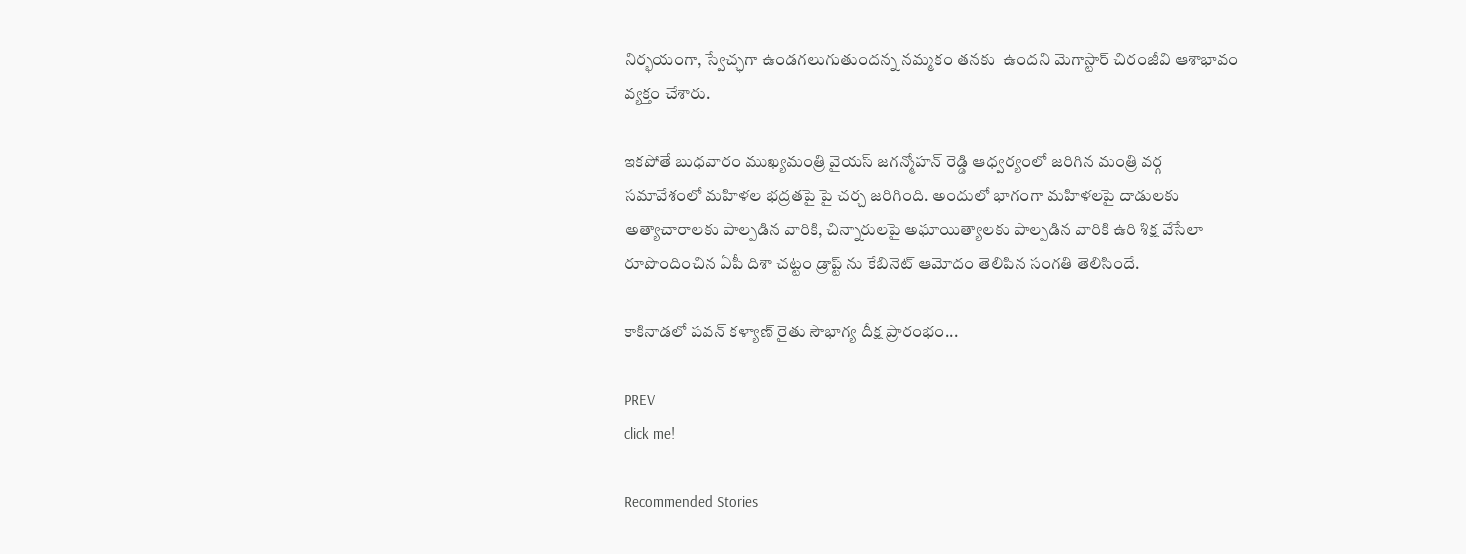నిర్భయంగా, స్వేచ్ఛగా ఉండగలుగుతుందన్న నమ్మకం తనకు  ఉందని మెగాస్టార్ చిరంజీవి ఆశాభావం వ్యక్తం చేశారు.

ఇకపోతే బుధవారం ముఖ్యమంత్రి వైయస్ జగన్మోహన్ రెడ్డి ఆధ్వర్యంలో జరిగిన మంత్రి వర్గ సమావేశంలో మహిళల భద్రతపై పై చర్చ జరిగింది. అందులో భాగంగా మహిళలపై దాడులకు అత్యాచారాలకు పాల్పడిన వారికి, చిన్నారులపై అఘాయిత్యాలకు పాల్పడిన వారికి ఉరి శిక్ష వేసేలా రూపొందించిన ఏపీ దిశా చట్టం డ్రాప్ట్ ను కేబినెట్ ఆమోదం తెలిపిన సంగతి తెలిసిందే.

కాకినాడలో పవన్ కళ్యాణ్ రైతు సౌభాగ్య దీక్ష ప్రారంభం...

PREV
click me!

Recommended Stories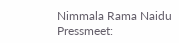Nimmala Rama Naidu Pressmeet: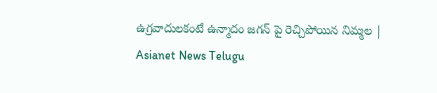ఉగ్రవాదులకంటే ఉన్మాదం జగన్ పై రెచ్చిపోయిన నిమ్మల | Asianet News Telugu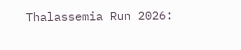Thalassemia Run 2026: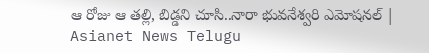ఆ రోజు ఆ తల్లి, బిడ్డని చూసి..నారా భువనేశ్వరి ఎమోషనల్ | Asianet News Telugu